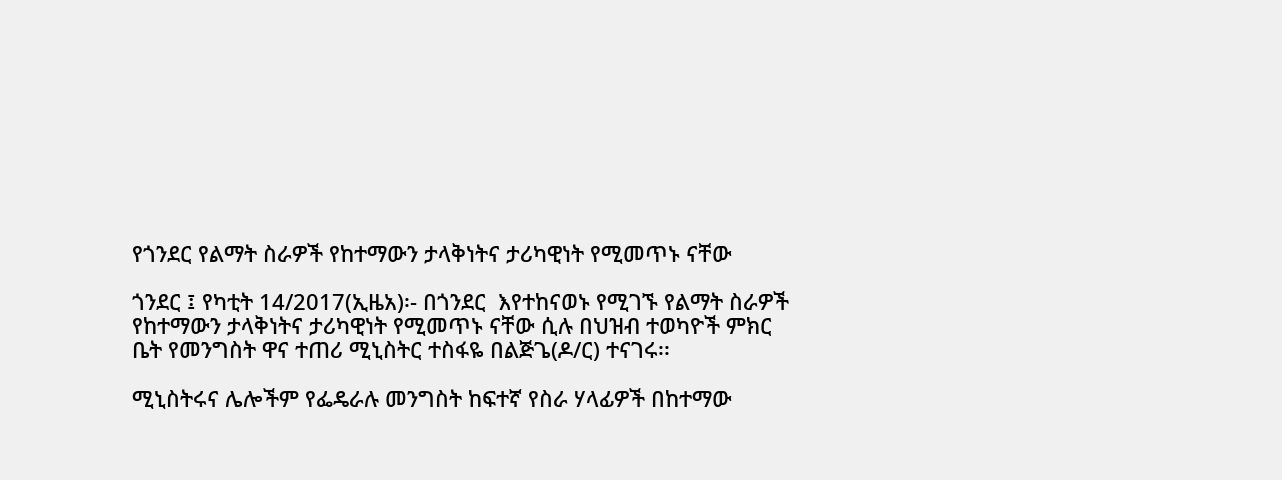የጎንደር የልማት ስራዎች የከተማውን ታላቅነትና ታሪካዊነት የሚመጥኑ ናቸው

ጎንደር ፤ የካቲት 14/2017(ኢዜአ)፡- በጎንደር  እየተከናወኑ የሚገኙ የልማት ስራዎች የከተማውን ታላቅነትና ታሪካዊነት የሚመጥኑ ናቸው ሲሉ በህዝብ ተወካዮች ምክር ቤት የመንግስት ዋና ተጠሪ ሚኒስትር ተስፋዬ በልጅጌ(ዶ/ር) ተናገሩ፡፡

ሚኒስትሩና ሌሎችም የፌዴራሉ መንግስት ከፍተኛ የስራ ሃላፊዎች በከተማው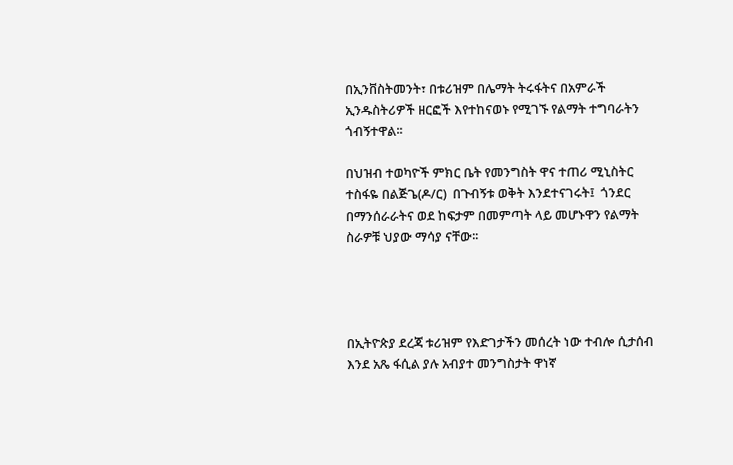በኢንቨስትመንት፣ በቱሪዝም በሌማት ትሩፋትና በአምራች ኢንዱስትሪዎች ዘርፎች እየተከናወኑ የሚገኙ የልማት ተግባራትን ጎብኝተዋል፡፡

በህዝብ ተወካዮች ምክር ቤት የመንግስት ዋና ተጠሪ ሚኒስትር ተስፋዬ በልጅጌ(ዶ/ር)  በጉብኝቱ ወቅት እንደተናገሩት፤  ጎንደር በማንሰራራትና ወደ ከፍታም በመምጣት ላይ መሆኑዋን የልማት ስራዎቹ ህያው ማሳያ ናቸው፡፡




በኢትዮጵያ ደረጃ ቱሪዝም የእድገታችን መሰረት ነው ተብሎ ሲታሰብ እንደ አጼ ፋሲል ያሉ አብያተ መንግስታት ዋነኛ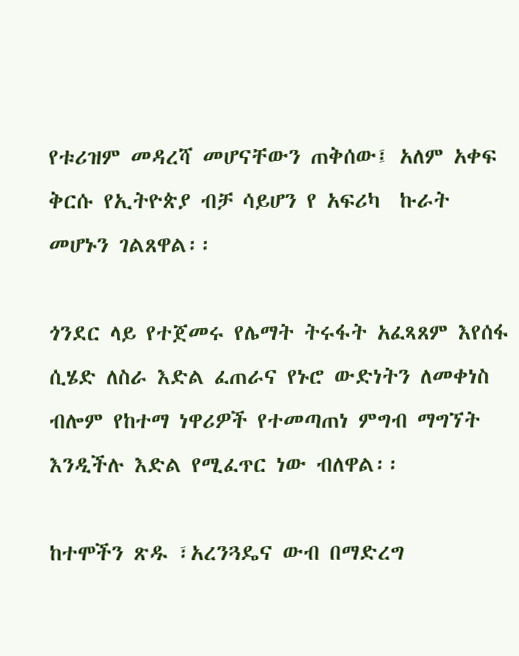የቱሪዝም መዳረሻ መሆናቸውን ጠቅሰው፤ አለም አቀፍ ቅርሱ የኢትዮጵያ ብቻ ሳይሆን የ አፍሪካ  ኩራት መሆኑን ገልጸዋል፡፡

ጎንደር ላይ የተጀመሩ የሌማት ትሩፋት አፈጻጸም እየሰፋ ሲሄድ ለስራ እድል ፈጠራና የኑሮ ውድነትን ለመቀነስ ብሎም የከተማ ነዋሪዎች የተመጣጠነ ምግብ ማግኘት እንዲችሉ እድል የሚፈጥር ነው ብለዋል፡፡

ከተሞችን ጽዱ ፣አረንጓዴና ውብ በማድረግ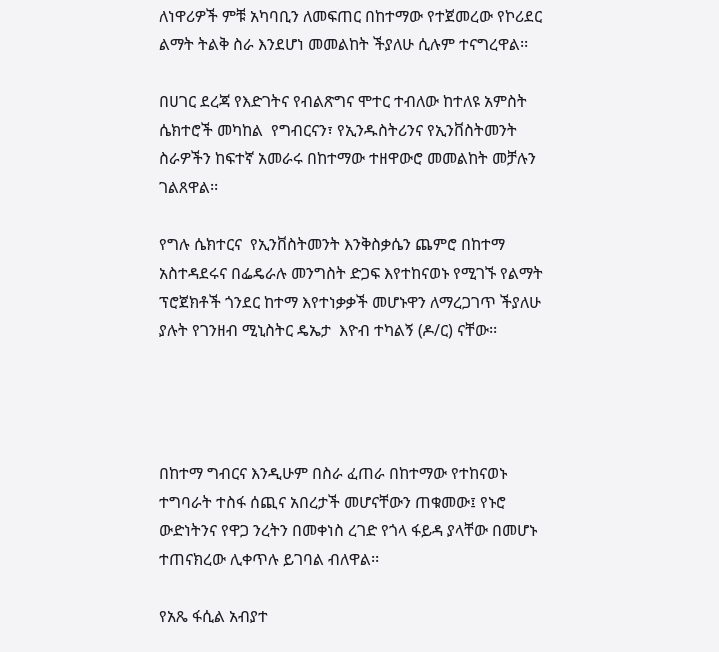ለነዋሪዎች ምቹ አካባቢን ለመፍጠር በከተማው የተጀመረው የኮሪደር ልማት ትልቅ ስራ እንደሆነ መመልከት ችያለሁ ሲሉም ተናግረዋል፡፡

በሀገር ደረጃ የእድገትና የብልጽግና ሞተር ተብለው ከተለዩ አምስት ሴክተሮች መካከል  የግብርናን፣ የኢንዱስትሪንና የኢንቨስትመንት ስራዎችን ከፍተኛ አመራሩ በከተማው ተዘዋውሮ መመልከት መቻሉን ገልጸዋል፡፡

የግሉ ሴክተርና  የኢንቨስትመንት እንቅስቃሴን ጨምሮ በከተማ አስተዳደሩና በፌዴራሉ መንግስት ድጋፍ እየተከናወኑ የሚገኙ የልማት ፕሮጀክቶች ጎንደር ከተማ እየተነቃቃች መሆኑዋን ለማረጋገጥ ችያለሁ ያሉት የገንዘብ ሚኒስትር ዴኤታ  እዮብ ተካልኝ (ዶ/ር) ናቸው፡፡




በከተማ ግብርና እንዲሁም በስራ ፈጠራ በከተማው የተከናወኑ ተግባራት ተስፋ ሰጪና አበረታች መሆናቸውን ጠቁመው፤ የኑሮ ውድነትንና የዋጋ ንረትን በመቀነስ ረገድ የጎላ ፋይዳ ያላቸው በመሆኑ ተጠናክረው ሊቀጥሉ ይገባል ብለዋል፡፡

የአጼ ፋሲል አብያተ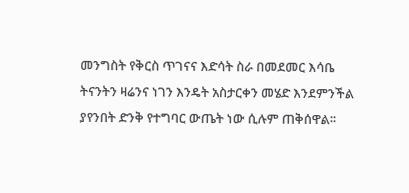መንግስት የቅርስ ጥገናና እድሳት ስራ በመደመር እሳቤ ትናንትን ዛሬንና ነገን እንዴት አስታርቀን መሄድ እንደምንችል ያየንበት ድንቅ የተግባር ውጤት ነው ሲሉም ጠቅሰዋል፡፡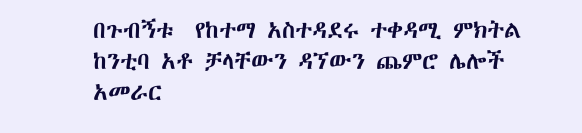በጉብኝቱ  የከተማ አስተዳደሩ ተቀዳሚ ምክትል ከንቲባ አቶ ቻላቸውን ዳኘውን ጨምሮ ሌሎች አመራር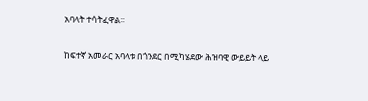አባላት ተሳትፈዋል፡፡

ከፍተኛ አመራር አባላቱ በጎንደር በሚካሄደው ሕዝባዊ ውይይት ላይ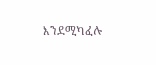እንደሚካፈሉ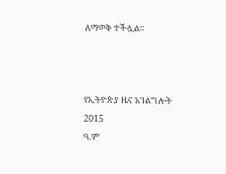ለማወቅ ተችሏል፡፡



የኢትዮጵያ ዜና አገልግሎት
2015
ዓ.ም